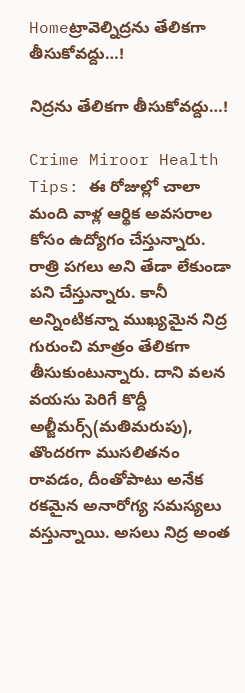Homeట్రావెల్నిద్రను తేలికగా తీసుకోవద్దు…!

నిద్రను తేలికగా తీసుకోవద్దు…!

Crime Miroor Health Tips: ఈ రోజుల్లో చాలా మంది వాళ్ల ఆర్థిక అవసరాల కోసం ఉద్యోగం చేస్తున్నారు. రాత్రి పగలు అని తేడా లేకుండా పని చేస్తున్నారు. కానీ అన్నింటికన్నా ముఖ్యమైన నిద్ర గురుంచి మాత్రం తేలికగా తీసుకుంటున్నారు. దాని వలన వయసు పెరిగే కొద్దీ అల్జీమర్స్(మతిమరుపు), తొందరగా ముసలితనం రావడం, దీంతోపాటు అనేక రకమైన అనారోగ్య సమస్యలు వస్తున్నాయి. అసలు నిద్ర అంత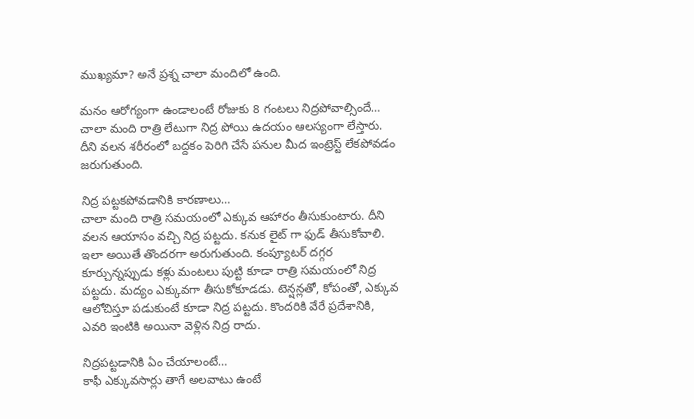ముఖ్యమా? అనే ప్రశ్న చాలా మందిలో ఉంది.

మనం ఆరోగ్యంగా ఉండాలంటే రోజుకు 8 గంటలు నిద్రపోవాల్సిందే… చాలా మంది రాత్రి లేటుగా నిద్ర పోయి ఉదయం ఆలస్యంగా లేస్తారు. దీని వలన శరీరంలో బద్దకం పెరిగి చేసే పనుల మీద ఇంట్రెస్ట్ లేకపోవడం జరుగుతుంది.

నిద్ర పట్టకపోవడానికి కారణాలు…
చాలా మంది రాత్రి సమయంలో ఎక్కువ ఆహారం తీసుకుంటారు. దీని వలన ఆయాసం వచ్చి నిద్ర పట్టదు. కనుక లైట్ గా ఫుడ్ తీసుకోవాలి. ఇలా అయితే తొందరగా అరుగుతుంది. కంప్యూటర్ దగ్గర కూర్చున్నప్పుడు కళ్లు మంటలు పుట్టి కూడా రాత్రి సమయంలో నిద్ర పట్టదు. మద్యం ఎక్కువగా తీసుకోకూడడు. టెన్షన్లతో, కోపంతో, ఎక్కువ ఆలోచిస్తూ పడుకుంటే కూడా నిద్ర పట్టదు. కొందరికి వేరే ప్రదేశానికి, ఎవరి ఇంటికి అయినా వెళ్లిన నిద్ర రాదు.

నిద్రపట్టడానికి ఏం చేయాలంటే…
కాఫీ ఎక్కువసార్లు తాగే అలవాటు ఉంటే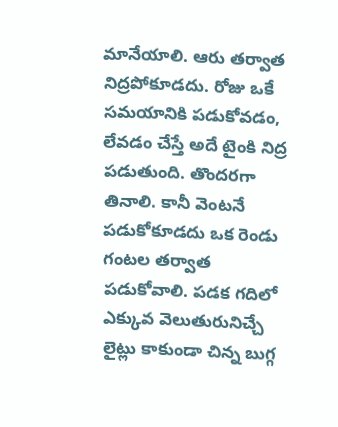మానేయాలి. ఆరు తర్వాత నిద్రపోకూడదు. రోజు ఒకే సమయానికి పడుకోవడం, లేవడం చేస్తే అదే టైంకి నిద్ర పడుతుంది. తొందరగా తినాలి. కానీ వెంటనే పడుకోకూడదు ఒక రెండు గంటల తర్వాత పడుకోవాలి. పడక గదిలో ఎక్కువ వెలుతురునిచ్చే లైట్లు కాకుండా చిన్న బుగ్గ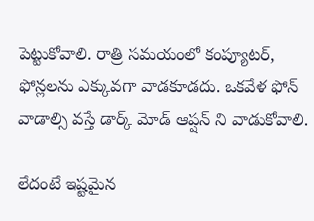పెట్టుకోవాలి. రాత్రి సమయంలో కంప్యూటర్, ఫోన్లలను ఎక్కువగా వాడకూడదు. ఒకవేళ ఫోన్ వాడాల్సి వస్తే డార్క్ మోడ్ ఆప్షన్ ని వాడుకోవాలి.

లేదంటే ఇష్టమైన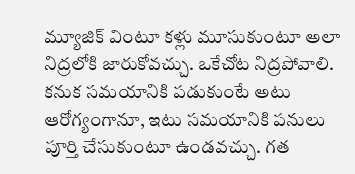మ్యూజిక్ వింటూ కళ్లు మూసుకుంటూ అలా నిద్రలోకి జారుకోవచ్చు. ఒకేచోట నిద్రపోవాలి. కనుక సమయానికి పడుకుంటే అటు ఆరోగ్యంగానూ, ఇటు సమయానికి పనులు పూర్తి చేసుకుంటూ ఉండవచ్చు. గత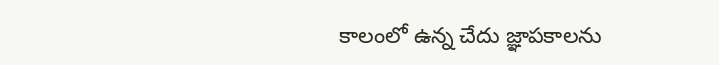కాలంలో ఉన్న చేదు జ్ఞాపకాలను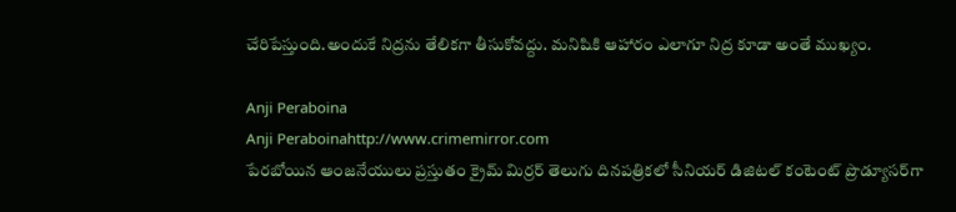చేరిపేస్తుంది.అందుకే నిద్రను తేలికగా తీసుకోవద్దు. మనిషికి ఆహారం ఎలాగూ నిద్ర కూడా అంతే ముఖ్యం.

Anji Peraboina
Anji Peraboinahttp://www.crimemirror.com
పేరబోయిన ఆంజనేయులు ప్రస్తుతం క్రైమ్ మిర్రర్ తెలుగు దినపత్రికలో సీనియర్ డిజిటల్ కంటెంట్ ప్రొడ్యూసర్‌గా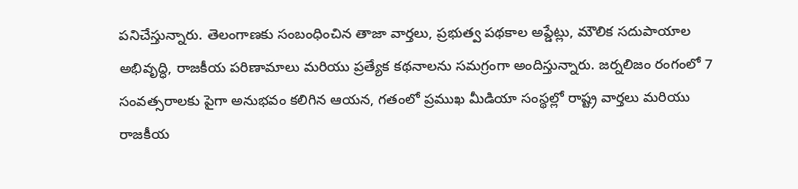పనిచేస్తున్నారు. తెలంగాణకు సంబంధించిన తాజా వార్తలు, ప్రభుత్వ పథకాల అప్డేట్లు, మౌలిక సదుపాయాల అభివృద్ధి, రాజకీయ పరిణామాలు మరియు ప్రత్యేక కథనాలను సమగ్రంగా అందిస్తున్నారు. జర్నలిజం రంగంలో 7 సంవత్సరాలకు పైగా అనుభవం కలిగిన ఆయన, గతంలో ప్రముఖ మీడియా సంస్థల్లో రాష్ట్ర వార్తలు మరియు రాజకీయ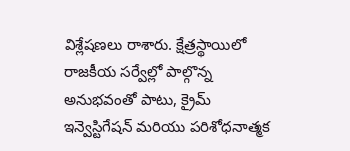విశ్లేషణలు రాశారు. క్షేత్రస్థాయిలో రాజకీయ సర్వేల్లో పాల్గొన్న అనుభవంతో పాటు, క్రైమ్ ఇన్వెస్టిగేషన్ మరియు పరిశోధనాత్మక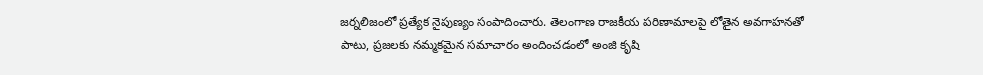జర్నలిజంలో ప్రత్యేక నైపుణ్యం సంపాదించారు. తెలంగాణ రాజకీయ పరిణామాలపై లోతైన అవగాహనతో పాటు, ప్రజలకు నమ్మకమైన సమాచారం అందించడంలో అంజి కృషి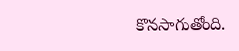కొనసాగుతోంది.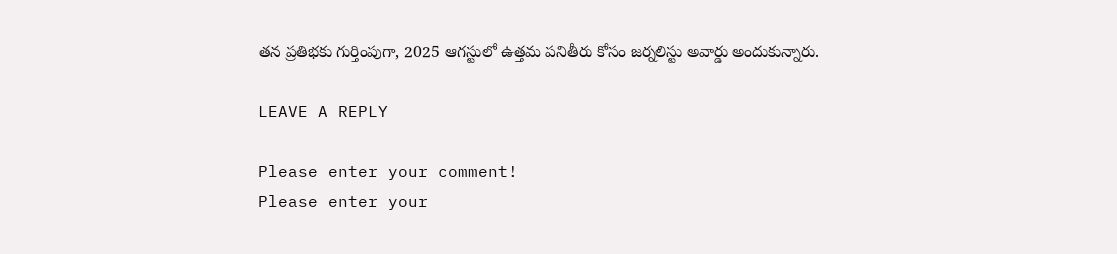తన ప్రతిభకు గుర్తింపుగా, 2025 ఆగస్టులో ఉత్తమ పనితీరు కోసం జర్నలిస్టు అవార్డు అందుకున్నారు.

LEAVE A REPLY

Please enter your comment!
Please enter your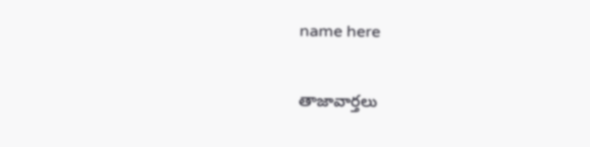name here

తాజావార్తలు